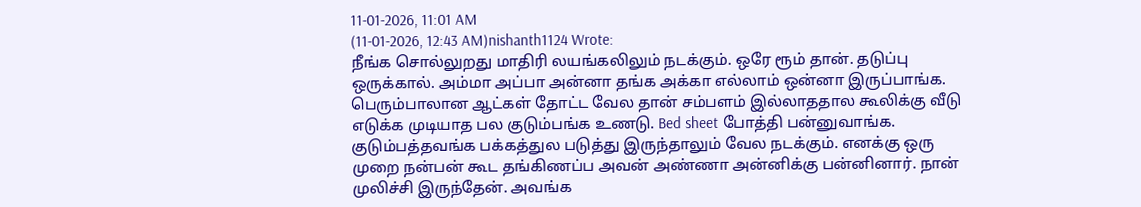11-01-2026, 11:01 AM
(11-01-2026, 12:43 AM)nishanth1124 Wrote:
நீங்க சொல்லுறது மாதிரி லயங்கலிலும் நடக்கும். ஒரே ரூம் தான். தடுப்பு ஒருக்கால். அம்மா அப்பா அன்னா தங்க அக்கா எல்லாம் ஒன்னா இருப்பாங்க. பெரும்பாலான ஆட்கள் தோட்ட வேல தான் சம்பளம் இல்லாததால கூலிக்கு வீடு எடுக்க முடியாத பல குடும்பங்க உணடு. Bed sheet போத்தி பன்னுவாங்க.
குடும்பத்தவங்க பக்கத்துல படுத்து இருந்தாலும் வேல நடக்கும். எனக்கு ஒரு முறை நன்பன் கூட தங்கிணப்ப அவன் அண்ணா அன்னிக்கு பன்னினார். நான் முலிச்சி இருந்தேன். அவங்க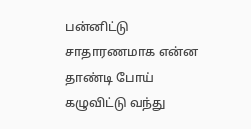பன்னிட்டு சாதாரணமாக என்ன தாண்டி போய் கழுவிட்டு வந்து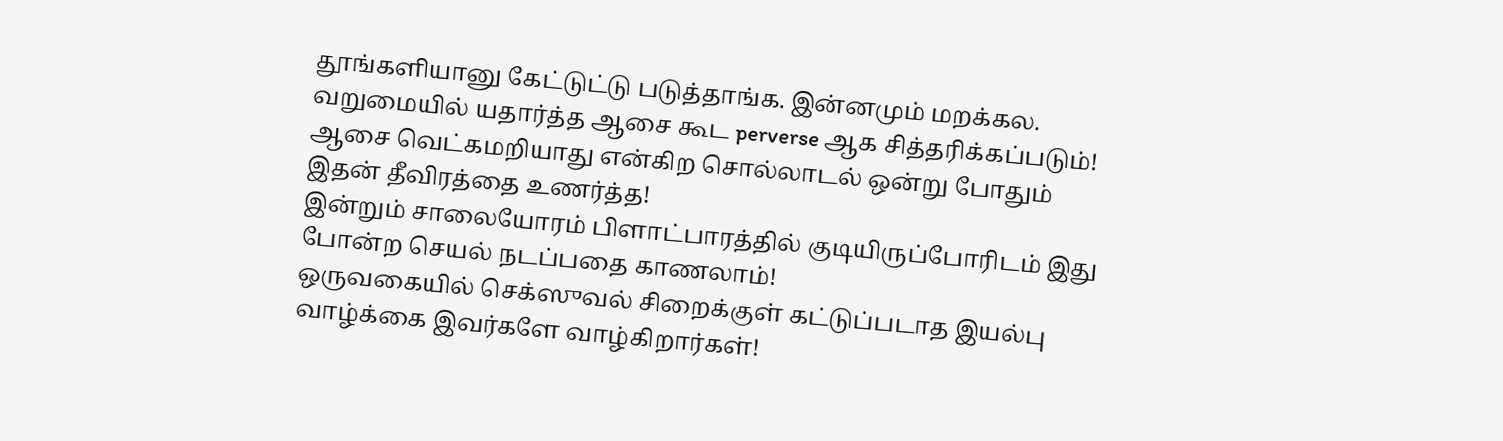தூங்களியானு கேட்டுட்டு படுத்தாங்க. இன்னமும் மறக்கல.
வறுமையில் யதார்த்த ஆசை கூட perverse ஆக சித்தரிக்கப்படும்!
ஆசை வெட்கமறியாது என்கிற சொல்லாடல் ஒன்று போதும் இதன் தீவிரத்தை உணர்த்த!
இன்றும் சாலையோரம் பிளாட்பாரத்தில் குடியிருப்போரிடம் இது போன்ற செயல் நடப்பதை காணலாம்!
ஒருவகையில் செக்ஸுவல் சிறைக்குள் கட்டுப்படாத இயல்பு வாழ்க்கை இவர்களே வாழ்கிறார்கள்!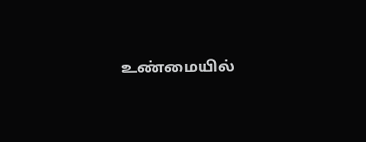உண்மையில்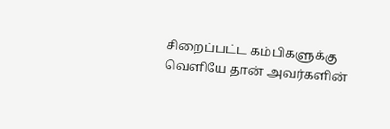சிறைப்பட்ட கம்பிகளுக்கு வெளியே தான் அவர்களின்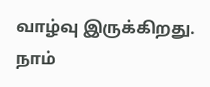வாழ்வு இருக்கிறது.
நாம்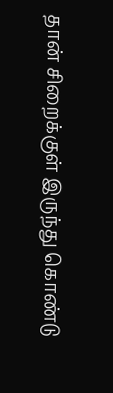தான் சிறைக்குள் இருந்து கொண்டு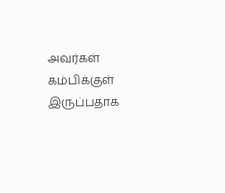அவர்கள் கம்பிக்குள் இருப்பதாக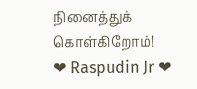நினைத்துக் கொள்கிறோம்!
❤ Raspudin Jr ❤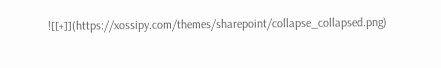![[+]](https://xossipy.com/themes/sharepoint/collapse_collapsed.png)